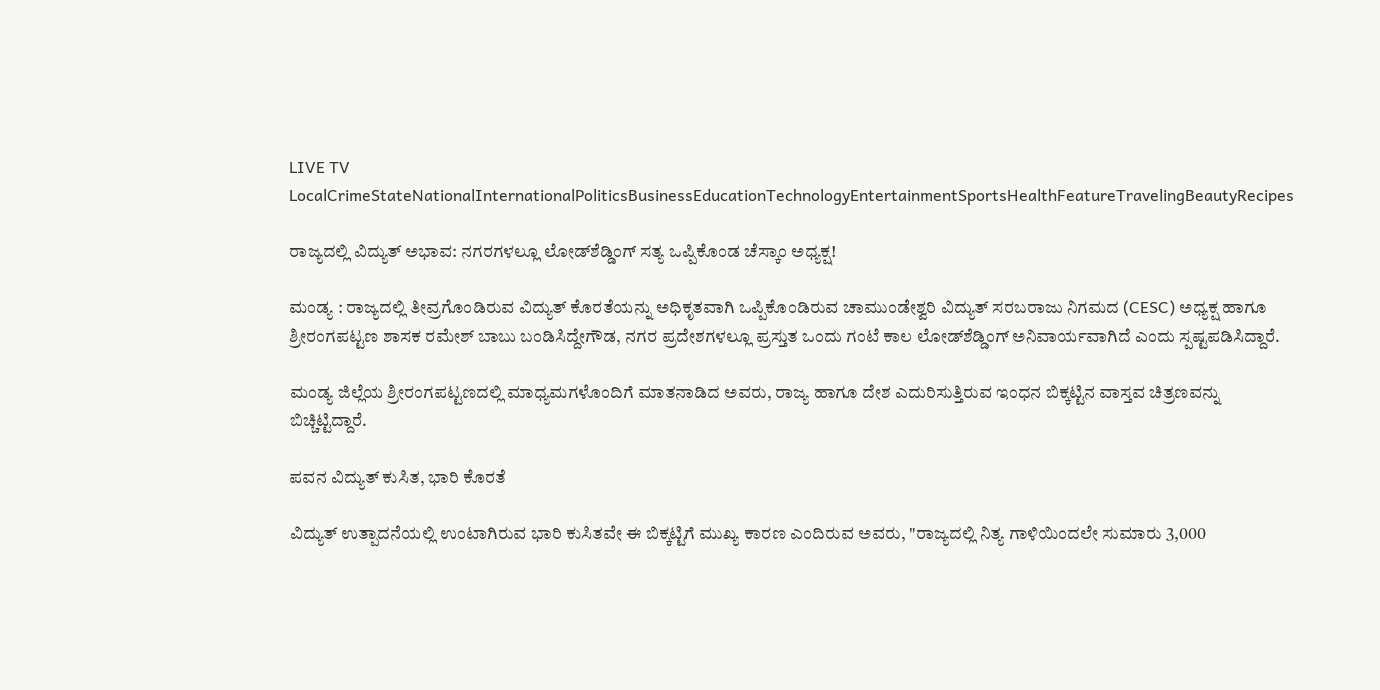LIVE TV LocalCrimeStateNationalInternationalPoliticsBusinessEducationTechnologyEntertainmentSportsHealthFeatureTravelingBeautyRecipes

ರಾಜ್ಯದಲ್ಲಿ ವಿದ್ಯುತ್ ಅಭಾವ: ನಗರಗಳಲ್ಲೂ ಲೋಡ್‌ಶೆಡ್ಡಿಂಗ್ ಸತ್ಯ ಒಪ್ಪಿಕೊಂಡ ಚೆಸ್ಕಾಂ ಅಧ್ಯಕ್ಷ!

ಮಂಡ್ಯ : ರಾಜ್ಯದಲ್ಲಿ ತೀವ್ರಗೊಂಡಿರುವ ವಿದ್ಯುತ್ ಕೊರತೆಯನ್ನು ಅಧಿಕೃತವಾಗಿ ಒಪ್ಪಿಕೊಂಡಿರುವ ಚಾಮುಂಡೇಶ್ವರಿ ವಿದ್ಯುತ್ ಸರಬರಾಜು ನಿಗಮದ (CESC) ಅಧ್ಯಕ್ಷ ಹಾಗೂ ಶ್ರೀರಂಗಪಟ್ಟಣ ಶಾಸಕ ರಮೇಶ್ ಬಾಬು ಬಂಡಿಸಿದ್ದೇಗೌಡ, ನಗರ ಪ್ರದೇಶಗಳಲ್ಲೂ ಪ್ರಸ್ತುತ ಒಂದು ಗಂಟೆ ಕಾಲ ಲೋಡ್‌ಶೆಡ್ಡಿಂಗ್ ಅನಿವಾರ್ಯವಾಗಿದೆ ಎಂದು ಸ್ಪಷ್ಟಪಡಿಸಿದ್ದಾರೆ.

ಮಂಡ್ಯ ಜಿಲ್ಲೆಯ ಶ್ರೀರಂಗಪಟ್ಟಣದಲ್ಲಿ ಮಾಧ್ಯಮಗಳೊಂದಿಗೆ ಮಾತನಾಡಿದ ಅವರು, ರಾಜ್ಯ ಹಾಗೂ ದೇಶ ಎದುರಿಸುತ್ತಿರುವ ಇಂಧನ ಬಿಕ್ಕಟ್ಟಿನ ವಾಸ್ತವ ಚಿತ್ರಣವನ್ನು ಬಿಚ್ಚಿಟ್ಟಿದ್ದಾರೆ.

ಪವನ ವಿದ್ಯುತ್ ಕುಸಿತ, ಭಾರಿ ಕೊರತೆ

ವಿದ್ಯುತ್ ಉತ್ಪಾದನೆಯಲ್ಲಿ ಉಂಟಾಗಿರುವ ಭಾರಿ ಕುಸಿತವೇ ಈ ಬಿಕ್ಕಟ್ಟಿಗೆ ಮುಖ್ಯ ಕಾರಣ ಎಂದಿರುವ ಅವರು, "ರಾಜ್ಯದಲ್ಲಿ ನಿತ್ಯ ಗಾಳಿಯಿಂದಲೇ ಸುಮಾರು 3,000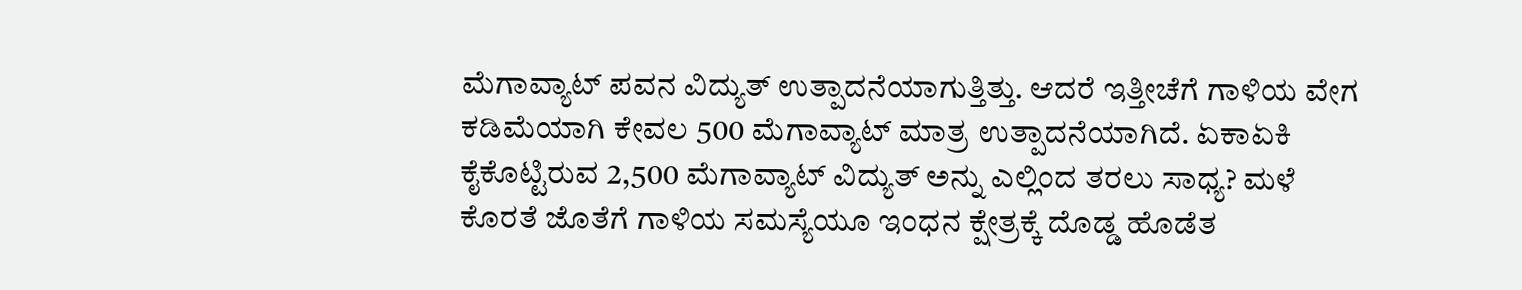ಮೆಗಾವ್ಯಾಟ್ ಪವನ ವಿದ್ಯುತ್ ಉತ್ಪಾದನೆಯಾಗುತ್ತಿತ್ತು. ಆದರೆ ಇತ್ತೀಚೆಗೆ ಗಾಳಿಯ ವೇಗ ಕಡಿಮೆಯಾಗಿ ಕೇವಲ 500 ಮೆಗಾವ್ಯಾಟ್ ಮಾತ್ರ ಉತ್ಪಾದನೆಯಾಗಿದೆ. ಏಕಾಏಕಿ ಕೈಕೊಟ್ಟಿರುವ 2,500 ಮೆಗಾವ್ಯಾಟ್ ವಿದ್ಯುತ್ ಅನ್ನು ಎಲ್ಲಿಂದ ತರಲು ಸಾಧ್ಯ? ಮಳೆ ಕೊರತೆ ಜೊತೆಗೆ ಗಾಳಿಯ ಸಮಸ್ಯೆಯೂ ಇಂಧನ ಕ್ಷೇತ್ರಕ್ಕೆ ದೊಡ್ಡ ಹೊಡೆತ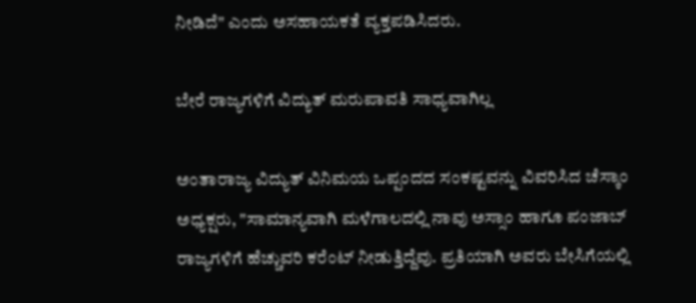ನೀಡಿದೆ" ಎಂದು ಅಸಹಾಯಕತೆ ವ್ಯಕ್ತಪಡಿಸಿದರು.

ಬೇರೆ ರಾಜ್ಯಗಳಿಗೆ ವಿದ್ಯುತ್ ಮರುಪಾವತಿ ಸಾಧ್ಯವಾಗಿಲ್ಲ

ಅಂತಾರಾಜ್ಯ ವಿದ್ಯುತ್ ವಿನಿಮಯ ಒಪ್ಪಂದದ ಸಂಕಷ್ಟವನ್ನು ವಿವರಿಸಿದ ಚೆಸ್ಕಾಂ ಅಧ್ಯಕ್ಷರು, "ಸಾಮಾನ್ಯವಾಗಿ ಮಳೆಗಾಲದಲ್ಲಿ ನಾವು ಅಸ್ಸಾಂ ಹಾಗೂ ಪಂಜಾಬ್ ರಾಜ್ಯಗಳಿಗೆ ಹೆಚ್ಚುವರಿ ಕರೆಂಟ್ ನೀಡುತ್ತಿದ್ದೆವು. ಪ್ರತಿಯಾಗಿ ಅವರು ಬೇಸಿಗೆಯಲ್ಲಿ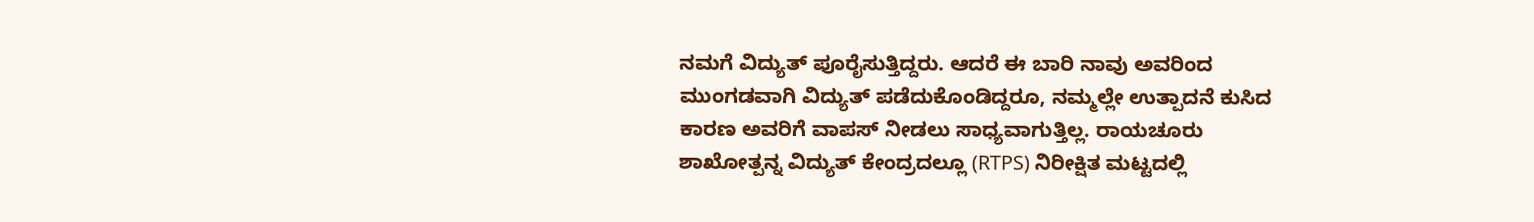ನಮಗೆ ವಿದ್ಯುತ್ ಪೂರೈಸುತ್ತಿದ್ದರು. ಆದರೆ ಈ ಬಾರಿ ನಾವು ಅವರಿಂದ ಮುಂಗಡವಾಗಿ ವಿದ್ಯುತ್ ಪಡೆದುಕೊಂಡಿದ್ದರೂ, ನಮ್ಮಲ್ಲೇ ಉತ್ಪಾದನೆ ಕುಸಿದ ಕಾರಣ ಅವರಿಗೆ ವಾಪಸ್ ನೀಡಲು ಸಾಧ್ಯವಾಗುತ್ತಿಲ್ಲ. ರಾಯಚೂರು ಶಾಖೋತ್ಪನ್ನ ವಿದ್ಯುತ್ ಕೇಂದ್ರದಲ್ಲೂ (RTPS) ನಿರೀಕ್ಷಿತ ಮಟ್ಟದಲ್ಲಿ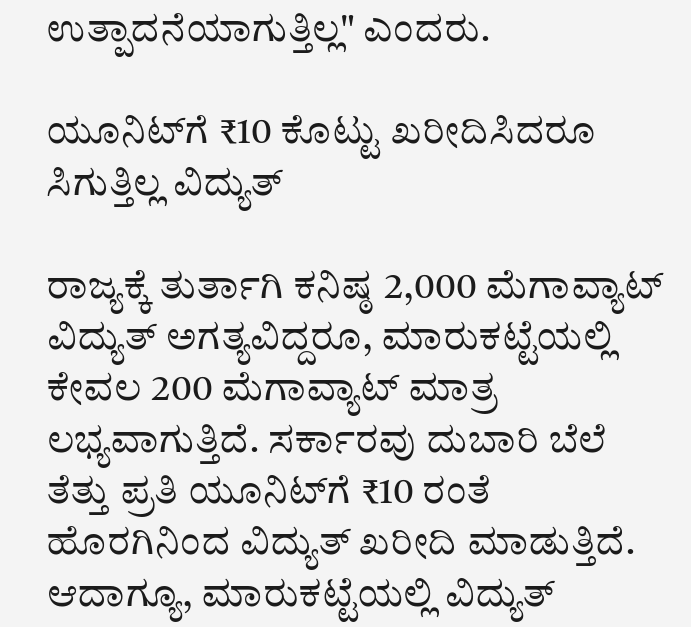ಉತ್ಪಾದನೆಯಾಗುತ್ತಿಲ್ಲ" ಎಂದರು.

ಯೂನಿಟ್‌ಗೆ ₹10 ಕೊಟ್ಟು ಖರೀದಿಸಿದರೂ ಸಿಗುತ್ತಿಲ್ಲ ವಿದ್ಯುತ್

ರಾಜ್ಯಕ್ಕೆ ತುರ್ತಾಗಿ ಕನಿಷ್ಠ 2,000 ಮೆಗಾವ್ಯಾಟ್ ವಿದ್ಯುತ್ ಅಗತ್ಯವಿದ್ದರೂ, ಮಾರುಕಟ್ಟೆಯಲ್ಲಿ ಕೇವಲ 200 ಮೆಗಾವ್ಯಾಟ್ ಮಾತ್ರ ಲಭ್ಯವಾಗುತ್ತಿದೆ. ಸರ್ಕಾರವು ದುಬಾರಿ ಬೆಲೆ ತೆತ್ತು ಪ್ರತಿ ಯೂನಿಟ್‌ಗೆ ₹10 ರಂತೆ ಹೊರಗಿನಿಂದ ವಿದ್ಯುತ್ ಖರೀದಿ ಮಾಡುತ್ತಿದೆ. ಆದಾಗ್ಯೂ, ಮಾರುಕಟ್ಟೆಯಲ್ಲಿ ವಿದ್ಯುತ್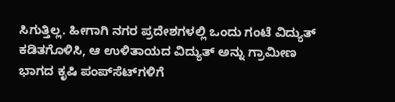ಸಿಗುತ್ತಿಲ್ಲ. ಹೀಗಾಗಿ ನಗರ ಪ್ರದೇಶಗಳಲ್ಲಿ ಒಂದು ಗಂಟೆ ವಿದ್ಯುತ್ ಕಡಿತಗೊಳಿಸಿ, ಆ ಉಳಿತಾಯದ ವಿದ್ಯುತ್ ಅನ್ನು ಗ್ರಾಮೀಣ ಭಾಗದ ಕೃಷಿ ಪಂಪ್‌ಸೆಟ್‌ಗಳಿಗೆ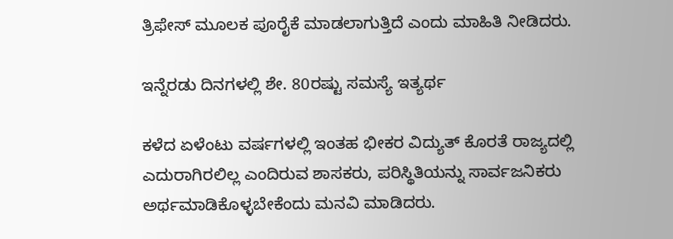ತ್ರಿಫೇಸ್ ಮೂಲಕ ಪೂರೈಕೆ ಮಾಡಲಾಗುತ್ತಿದೆ ಎಂದು ಮಾಹಿತಿ ನೀಡಿದರು.

ಇನ್ನೆರಡು ದಿನಗಳಲ್ಲಿ ಶೇ. 80ರಷ್ಟು ಸಮಸ್ಯೆ ಇತ್ಯರ್ಥ

ಕಳೆದ ಏಳೆಂಟು ವರ್ಷಗಳಲ್ಲಿ ಇಂತಹ ಭೀಕರ ವಿದ್ಯುತ್ ಕೊರತೆ ರಾಜ್ಯದಲ್ಲಿ ಎದುರಾಗಿರಲಿಲ್ಲ ಎಂದಿರುವ ಶಾಸಕರು, ಪರಿಸ್ಥಿತಿಯನ್ನು ಸಾರ್ವಜನಿಕರು ಅರ್ಥಮಾಡಿಕೊಳ್ಳಬೇಕೆಂದು ಮನವಿ ಮಾಡಿದರು.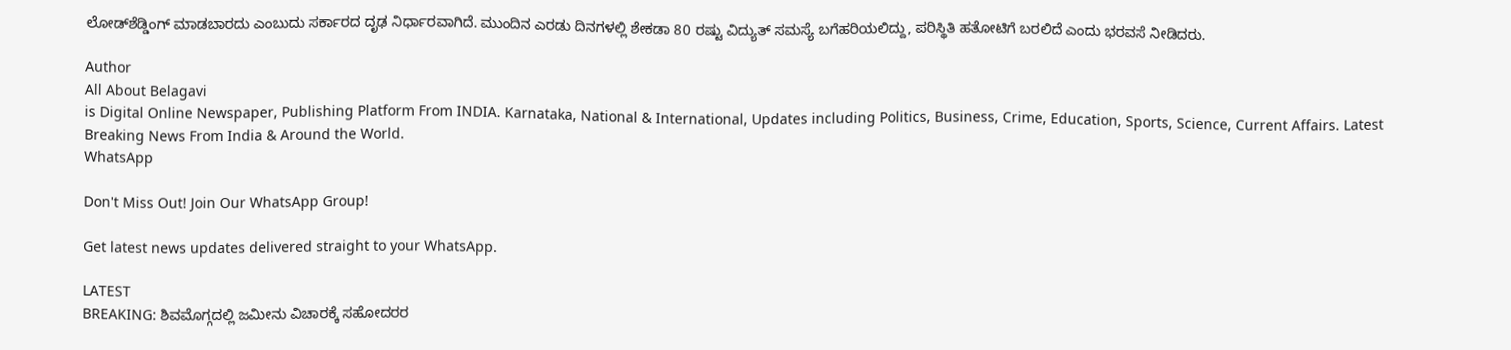ಲೋಡ್‌ಶೆಡ್ಡಿಂಗ್ ಮಾಡಬಾರದು ಎಂಬುದು ಸರ್ಕಾರದ ದೃಢ ನಿರ್ಧಾರವಾಗಿದೆ. ಮುಂದಿನ ಎರಡು ದಿನಗಳಲ್ಲಿ ಶೇಕಡಾ 80 ರಷ್ಟು ವಿದ್ಯುತ್ ಸಮಸ್ಯೆ ಬಗೆಹರಿಯಲಿದ್ದು, ಪರಿಸ್ಥಿತಿ ಹತೋಟಿಗೆ ಬರಲಿದೆ ಎಂದು ಭರವಸೆ ನೀಡಿದರು.

Author
All About Belagavi
is Digital Online Newspaper, Publishing Platform From INDIA. Karnataka, National & International, Updates including Politics, Business, Crime, Education, Sports, Science, Current Affairs. Latest Breaking News From India & Around the World.
WhatsApp

Don't Miss Out! Join Our WhatsApp Group!

Get latest news updates delivered straight to your WhatsApp.

LATEST
BREAKING: ಶಿವಮೊಗ್ಗದಲ್ಲಿ ಜಮೀನು ವಿಚಾರಕ್ಕೆ ಸಹೋದರರ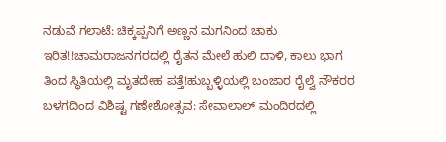ನಡುವೆ ಗಲಾಟೆ: ಚಿಕ್ಕಪ್ಪನಿಗೆ ಅಣ್ಣನ ಮಗನಿಂದ ಚಾಕು ಇರಿತ!!ಚಾಮರಾಜನಗರದಲ್ಲಿ ರೈತನ ಮೇಲೆ ಹುಲಿ ದಾಳಿ, ಕಾಲು ಭಾಗ ತಿಂದ ಸ್ಥಿತಿಯಲ್ಲಿ ಮೃತದೇಹ ಪತ್ತೆ!ಹುಬ್ಬಳ್ಳಿಯಲ್ಲಿ ಬಂಜಾರ ರೈಲ್ವೆ ನೌಕರರ ಬಳಗದಿಂದ ವಿಶಿಷ್ಟ ಗಣೇಶೋತ್ಸವ: ಸೇವಾಲಾಲ್ ಮಂದಿರದಲ್ಲಿ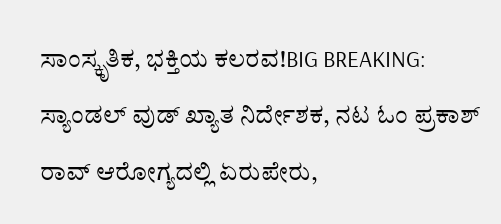ಸಾಂಸ್ಕೃತಿಕ, ಭಕ್ತಿಯ ಕಲರವ!BIG BREAKING: ಸ್ಯಾಂಡಲ್ ವುಡ್ ಖ್ಯಾತ ನಿರ್ದೇಶಕ, ನಟ ಓಂ ಪ್ರಕಾಶ್ ರಾವ್ ಆರೋಗ್ಯದಲ್ಲಿ ಏರುಪೇರು,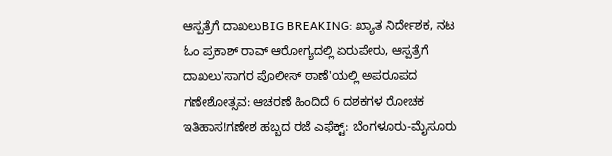ಆಸ್ಪತ್ರೆಗೆ ದಾಖಲುBIG BREAKING: ಖ್ಯಾತ ನಿರ್ದೇಶಕ, ನಟ ಓಂ ಪ್ರಕಾಶ್ ರಾವ್ ಆರೋಗ್ಯದಲ್ಲಿ ಏರುಪೇರು, ಆಸ್ಪತ್ರೆಗೆ ದಾಖಲು'ಸಾಗರ ಪೊಲೀಸ್ ಠಾಣೆ'ಯಲ್ಲಿ ಅಪರೂಪದ ಗಣೇಶೋತ್ಸವ: ಆಚರಣೆ ಹಿಂದಿದೆ 6 ದಶಕಗಳ ರೋಚಕ ಇತಿಹಾಸ!ಗಣೇಶ ಹಬ್ಬದ ರಜೆ ಎಫೆಕ್ಟ್: ಬೆಂಗಳೂರು-ಮೈಸೂರು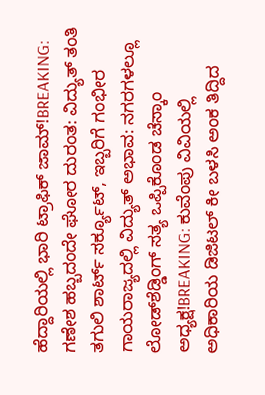ಹೆದ್ದಾರಿಯಲ್ಲಿ ಭಾರಿ ಟ್ರಾಫಿಕ್ ಜಾಮ್!BREAKING: ಗಣೇಶ ಹಬ್ಬದಂದೇ ಘೋರ ದುರಂತ: ವಿದ್ಯುತ್ ತಂತಿ ತಗುಲಿ ಶಾರ್ಟ್ ಸರ್ಕ್ಯೂಟ್, ಇಬ್ಬರಿಗೆ ಗಂಭೀರ ಗಾಯರಾಜ್ಯದಲ್ಲಿ ವಿದ್ಯುತ್ ಅಭಾವ: ನಗರಗಳಲ್ಲೂ ಲೋಡ್‌ಶೆಡ್ಡಿಂಗ್ ಸತ್ಯ ಒಪ್ಪಿಕೊಂಡ ಚೆಸ್ಕಾಂ ಅಧ್ಯಕ್ಷ!BREAKING: ಕುವೆಂಪು ವಿವಿಯಲ್ಲಿ ಅಧಿಕಾರಿಯ ಡಿಜಿಟಲ್ ಕೀ ಬಳಸಿ ಅಂಕ ತಿದ್ದಿದ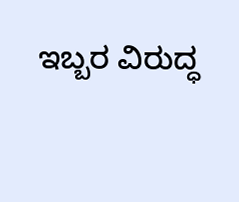ಇಬ್ಬರ ವಿರುದ್ಧ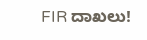FIR ದಾಖಲು!